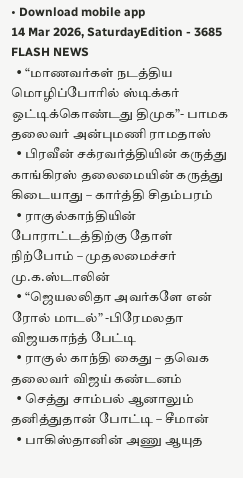• Download mobile app
14 Mar 2026, SaturdayEdition - 3685
FLASH NEWS
  • “மாணவர்கள் நடத்திய மொழிப்போரில் ஸ்டிக்கர் ஒட்டிக்கொண்டது திமுக”- பாமக தலைவர் அன்புமணி ராமதாஸ்
  • பிரவீன் சக்ரவர்த்தியின் கருத்து காங்கிரஸ் தலைமையின் கருத்து கிடையாது – கார்த்தி சிதம்பரம்
  • ராகுல்காந்தியின் போராட்டத்திற்கு தோள் நிற்போம் – முதலமைச்சர் மு.க.ஸ்டாலின்
  • “ஜெயலலிதா அவர்களே என் ரோல் மாடல்” -பிரேமலதா விஜயகாந்த் பேட்டி
  • ராகுல் காந்தி கைது – தவெக தலைவர் விஜய் கண்டனம்
  • செத்து சாம்பல் ஆனாலும் தனித்துதான் போட்டி – சீமான்
  • பாகிஸ்தானின் அணு ஆயுத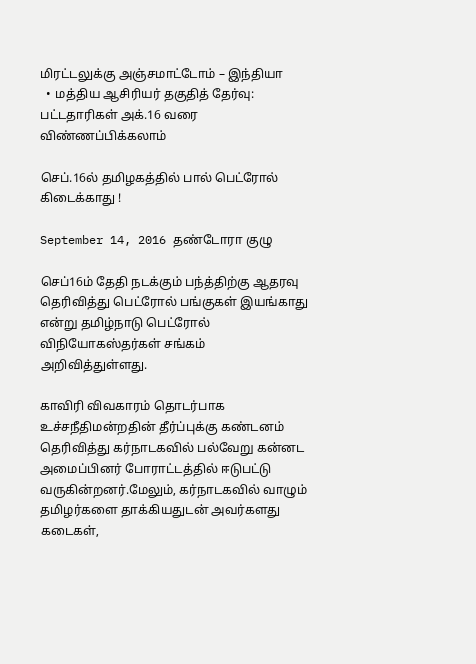மிரட்டலுக்கு அஞ்சமாட்டோம் – இந்தியா
  • மத்திய ஆசிரியர் தகுதித் தேர்வு: பட்டதாரிகள் அக்.16 வரை விண்ணப்பிக்கலாம்

செப்.16ல் தமிழகத்தில் பால் பெட்ரோல் கிடைக்காது !

September 14, 2016 தண்டோரா குழு

செப்16ம் தேதி நடக்கும் பந்த்திற்கு ஆதரவு தெரிவித்து பெட்ரோல் பங்குகள் இயங்காது என்று தமிழ்நாடு பெட்ரோல் விநியோகஸ்தர்கள் சங்கம் அறிவித்துள்ளது.

காவிரி விவகாரம் தொடர்பாக உச்சநீதிமன்றதின் தீர்ப்புக்கு கண்டனம் தெரிவித்து கர்நாடகவில் பல்வேறு கன்னட அமைப்பினர் போராட்டத்தில் ஈடுபட்டு வருகின்றனர்.மேலும், கர்நாடகவில் வாழும் தமிழர்களை தாக்கியதுடன் அவர்களது கடைகள்,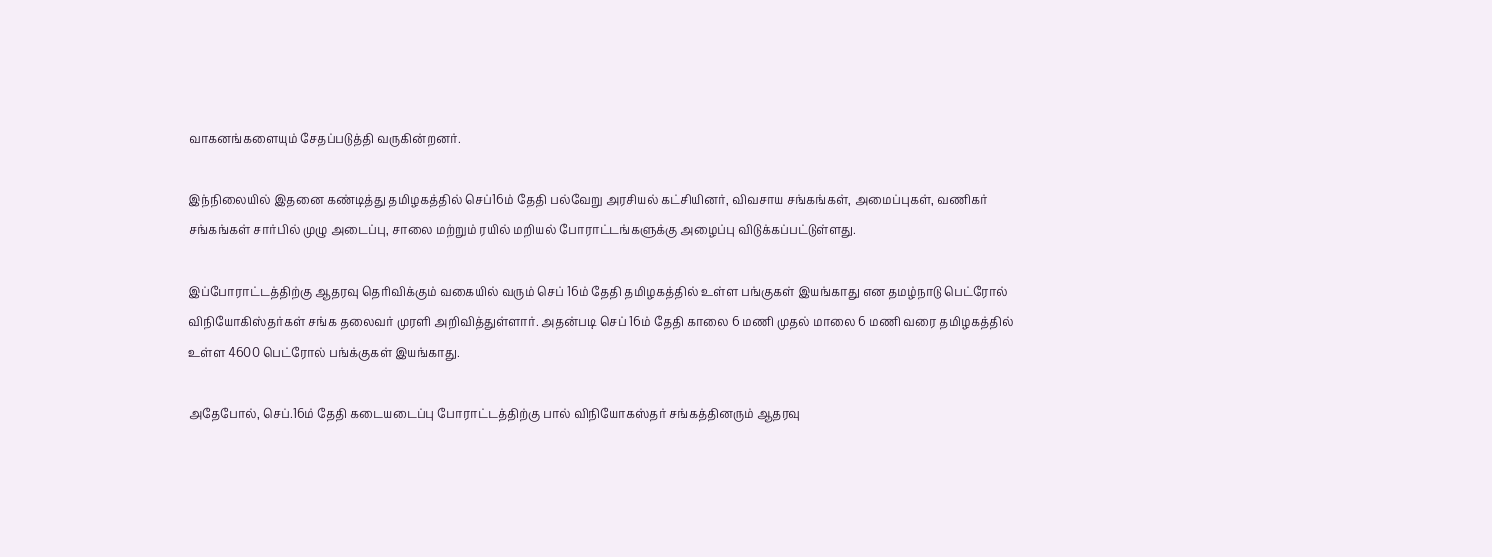வாகனங்களையும் சேதப்படுத்தி வருகின்றனர்.

இந்நிலையில் இதனை கண்டித்து தமிழகத்தில் செப்16ம் தேதி பல்வேறு அரசியல் கட்சியினர், விவசாய சங்கங்கள், அமைப்புகள், வணிகர் சங்கங்கள் சார்பில் முழு அடைப்பு, சாலை மற்றும் ரயில் மறியல் போராட்டங்களுக்கு அழைப்பு விடுக்கப்பட்டுள்ளது.

இப்போராட்டத்திற்கு ஆதரவு தெரிவிக்கும் வகையில் வரும் செப் 16ம் தேதி தமிழகத்தில் உள்ள பங்குகள் இயங்காது என தமழ்நாடு பெட்ரோல் விநியோகிஸ்தர்கள் சங்க தலைவர் முரளி அறிவித்துள்ளார். அதன்படி செப் 16ம் தேதி காலை 6 மணி முதல் மாலை 6 மணி வரை தமிழகத்தில் உள்ள 4600 பெட்ரோல் பங்க்குகள் இயங்காது.

அதேபோல், செப்.16ம் தேதி கடையடைப்பு போராட்டத்திற்கு பால் விநியோகஸ்தர் சங்கத்தினரும் ஆதரவு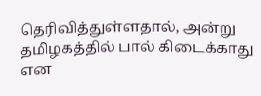தெரிவித்துள்ளதால், அன்று தமிழகத்தில் பால் கிடைக்காது என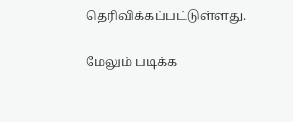தெரிவிக்கப்பட்டுள்ளது.

மேலும் படிக்க